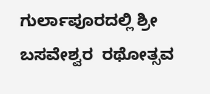ಗುರ್ಲಾಪೂರದಲ್ಲಿ ಶ್ರೀ ಬಸವೇಶ್ವರ  ರಥೋತ್ಸವ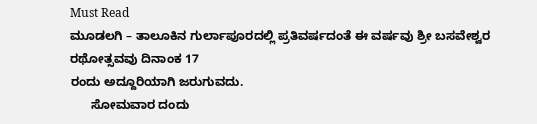Must Read
ಮೂಡಲಗಿ – ತಾಲೂಕಿನ ಗುರ್ಲಾಪೂರದಲ್ಲಿ ಪ್ರತಿವರ್ಷದಂತೆ ಈ ವರ್ಷವು ಶ್ರೀ ಬಸವೇಶ್ವರ ರಥೋತ್ಸವವು ದಿನಾಂಕ 17
ರಂದು ಅದ್ದೂರಿಯಾಗಿ ಜರುಗುವದು.
      ಸೋಮವಾರ ದಂದು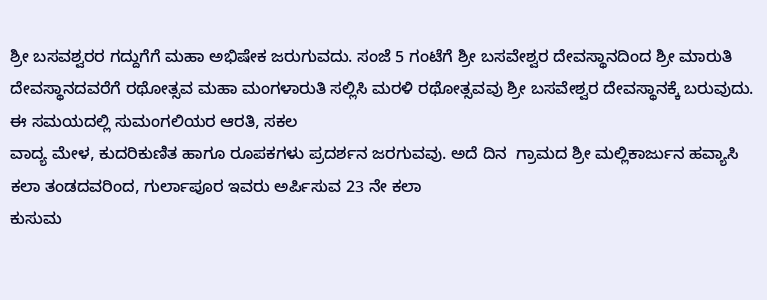ಶ್ರೀ ಬಸವಶ್ವರರ ಗದ್ದುಗೆಗೆ ಮಹಾ ಅಭಿಷೇಕ ಜರುಗುವದು. ಸಂಜೆ 5 ಗಂಟೆಗೆ ಶ್ರೀ ಬಸವೇಶ್ವರ ದೇವಸ್ಥಾನದಿಂದ ಶ್ರೀ ಮಾರುತಿ  ದೇವಸ್ಥಾನದವರೆಗೆ ರಥೋತ್ಸವ ಮಹಾ ಮಂಗಳಾರುತಿ ಸಲ್ಲಿಸಿ ಮರಳಿ ರಥೋತ್ಸವವು ಶ್ರೀ ಬಸವೇಶ್ವರ ದೇವಸ್ಥಾನಕ್ಕೆ ಬರುವುದು. ಈ ಸಮಯದಲ್ಲಿ ಸುಮಂಗಲಿಯರ ಆರತಿ, ಸಕಲ
ವಾದ್ಯ ಮೇಳ, ಕುದರಿಕುಣಿತ ಹಾಗೂ ರೂಪಕಗಳು ಪ್ರದರ್ಶನ ಜರಗುವವು. ಅದೆ ದಿನ  ಗ್ರಾಮದ ಶ್ರೀ ಮಲ್ಲಿಕಾರ್ಜುನ ಹವ್ಯಾಸಿ ಕಲಾ ತಂಡದವರಿಂದ, ಗುರ್ಲಾಪೂರ ಇವರು ಅರ್ಪಿಸುವ 23 ನೇ ಕಲಾ
ಕುಸುಮ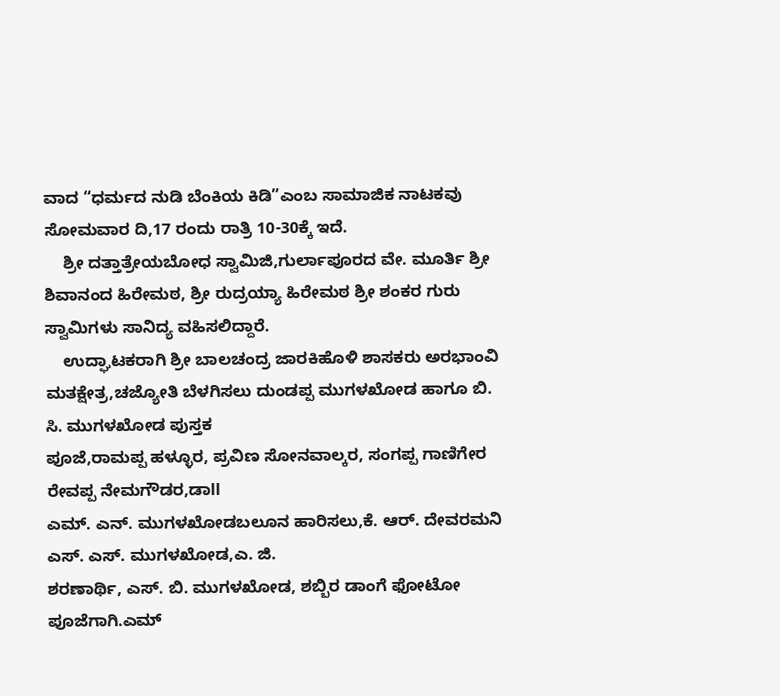ವಾದ “ಧರ್ಮದ ನುಡಿ ಬೆಂಕಿಯ ಕಿಡಿ”ಎಂಬ ಸಾಮಾಜಿಕ ನಾಟಕವು ಸೋಮವಾರ ದಿ,17 ರಂದು ರಾತ್ರಿ 10-30ಕ್ಕೆ ಇದೆ.
    ಶ್ರೀ ದತ್ತಾತ್ರೇಯಬೋಧ ಸ್ವಾಮಿಜಿ,ಗುರ್ಲಾಪೂರದ ವೇ. ಮೂರ್ತಿ ಶ್ರೀ ಶಿವಾನಂದ ಹಿರೇಮಠ, ಶ್ರೀ ರುದ್ರಯ್ಯಾ ಹಿರೇಮಠ ಶ್ರೀ ಶಂಕರ ಗುರು ಸ್ವಾಮಿಗಳು ಸಾನಿದ್ಯ ವಹಿಸಲಿದ್ದಾರೆ.
    ಉದ್ಘಾಟಕರಾಗಿ ಶ್ರೀ ಬಾಲಚಂದ್ರ ಜಾರಕಿಹೊಳಿ ಶಾಸಕರು ಅರಭಾಂವಿ ಮತಕ್ಷೇತ್ರ,ಚಜ್ಯೋತಿ ಬೆಳಗಿಸಲು ದುಂಡಪ್ಪ ಮುಗಳಖೋಡ ಹಾಗೂ ಬಿ. ಸಿ. ಮುಗಳಖೋಡ ಪುಸ್ತಕ
ಪೂಜೆ,ರಾಮಪ್ಪ ಹಳ್ಳೂರ, ಪ್ರವಿಣ ಸೋನವಾಲ್ಕರ, ಸಂಗಪ್ಪ ಗಾಣಿಗೇರ ರೇವಪ್ಪ ನೇಮಗೌಡರ,ಡಾll
ಎಮ್. ಎನ್. ಮುಗಳಖೋಡಬಲೂನ ಹಾರಿಸಲು,ಕೆ. ಆರ್. ದೇವರಮನಿ ಎಸ್. ಎಸ್. ಮುಗಳಖೋಡ,ಎ. ಜಿ.
ಶರಣಾರ್ಥಿ, ಎಸ್. ಬಿ. ಮುಗಳಖೋಡ, ಶಬ್ಬಿರ ಡಾಂಗೆ ಫೋಟೋ ಪೂಜೆಗಾಗಿ.ಎಮ್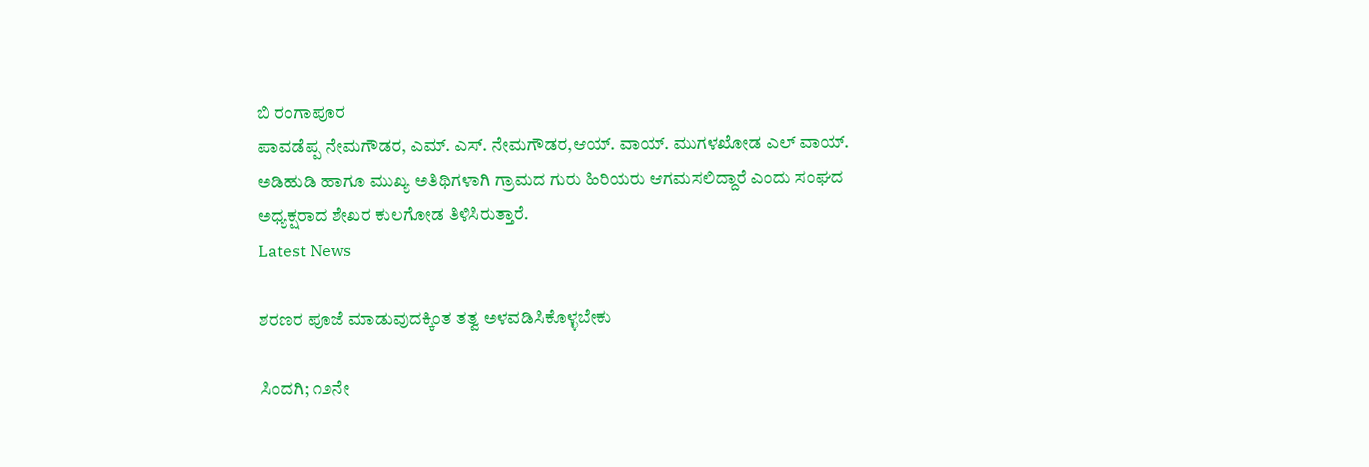ಬಿ ರಂಗಾಪೂರ
ಪಾವಡೆಪ್ಪ ನೇಮಗೌಡರ, ಎಮ್. ಎಸ್. ನೇಮಗೌಡರ,ಆಯ್. ವಾಯ್. ಮುಗಳಖೋಡ ಎಲ್ ವಾಯ್.
ಅಡಿಹುಡಿ ಹಾಗೂ ಮುಖ್ಯ ಅತಿಥಿಗಳಾಗಿ ಗ್ರಾಮದ ಗುರು ಹಿರಿಯರು ಆಗಮಸಲಿದ್ದಾರೆ ಎಂದು ಸಂಘದ
ಅಧ್ಯಕ್ಷರಾದ ಶೇಖರ ಕುಲಗೋಡ ತಿಳಿಸಿರುತ್ತಾರೆ.
Latest News

ಶರಣರ ಪೂಜೆ ಮಾಡುವುದಕ್ಕಿಂತ ತತ್ವ ಅಳವಡಿಸಿಕೊಳ್ಳಬೇಕು

ಸಿಂದಗಿ; ೧೨ನೇ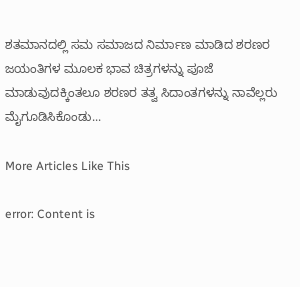ಶತಮಾನದಲ್ಲಿ ಸಮ ಸಮಾಜದ ನಿರ್ಮಾಣ ಮಾಡಿದ ಶರಣರ ಜಯಂತಿಗಳ ಮೂಲಕ ಭಾವ ಚಿತ್ರಗಳನ್ನು ಪೂಜೆ ಮಾಡುವುದಕ್ಕಿಂತಲೂ ಶರಣರ ತತ್ವ ಸಿದಾಂತಗಳನ್ನು ನಾವೆಲ್ಲರು ಮೈಗೂಡಿಸಿಕೊಂಡು...

More Articles Like This

error: Content is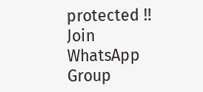protected !!
Join WhatsApp Group